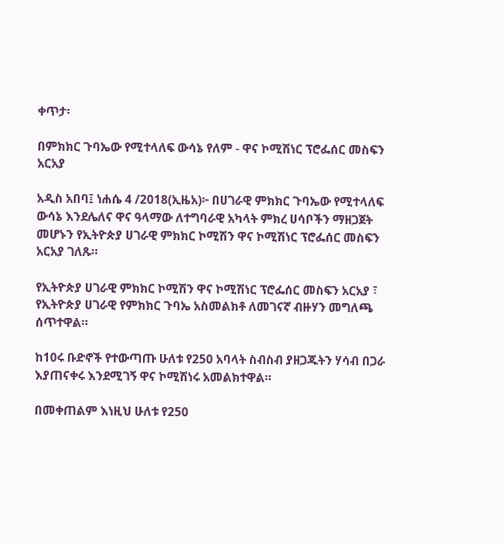ቀጥታ፡

በምክክር ጉባኤው የሚተላለፍ ውሳኔ የለም - ዋና ኮሚሽነር ፕሮፌሰር መስፍን አርአያ

አዲስ አበባ፤ ነሐሴ 4 /2018(ኢዜአ)፦ በሀገራዊ ምክክር ጉባኤው የሚተላለፍ ውሳኔ እንደሌለና ዋና ዓላማው ለተግባራዊ አካላት ምክረ ሀሳቦችን ማዘጋጀት መሆኑን የኢትዮጵያ ሀገራዊ ምክክር ኮሚሽን ዋና ኮሚሽነር ፕሮፌሰር መስፍን አርአያ ገለጹ።

የኢትዮጵያ ሀገራዊ ምክክር ኮሚሽን ዋና ኮሚሽነር ፕሮፌሰር መስፍን አርአያ ፣ የኢትዮጵያ ሀገራዊ የምክክር ጉባኤ አስመልክቶ ለመገናኛ ብዙሃን መግለጫ ሰጥተዋል።

ከ10ሩ ቡድኖች የተውጣጡ ሁለቱ የ250 አባላት ስብስብ ያዘጋጁትን ሃሳብ በጋራ እያጠናቀሩ እንደሚገኝ ዋና ኮሚሽነሩ አመልክተዋል።

በመቀጠልም እነዚህ ሁለቱ የ250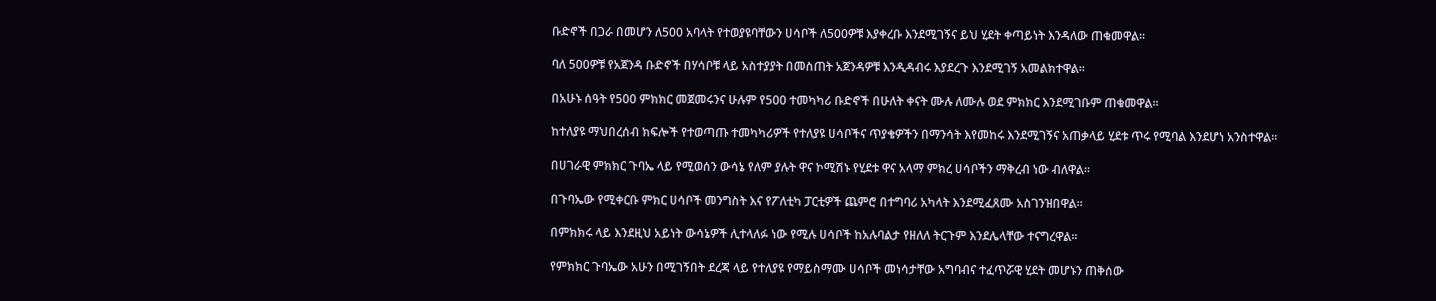ቡድኖች በጋራ በመሆን ለ500 አባላት የተወያዩባቸውን ሀሳቦች ለ500ዎቹ እያቀረቡ እንደሚገኝና ይህ ሂደት ቀጣይነት እንዳለው ጠቁመዋል።

ባለ 500ዎቹ የአጀንዳ ቡድኖች በሃሳቦቹ ላይ አስተያያት በመስጠት አጀንዳዎቹ እንዲዳብሩ እያደረጉ እንደሚገኝ አመልክተዋል።

በአሁኑ ሰዓት የ500 ምክክር መጀመሩንና ሁሉም የ500 ተመካካሪ ቡድኖች በሁለት ቀናት ሙሉ ለሙሉ ወደ ምክክር እንደሚገቡም ጠቁመዋል።

ከተለያዩ ማህበረሰብ ክፍሎች የተወጣጡ ተመካካሪዎች የተለያዩ ሀሳቦችና ጥያቄዎችን በማንሳት እየመከሩ እንደሚገኝና አጠቃላይ ሂደቱ ጥሩ የሚባል እንደሆነ አንስተዋል።

በሀገራዊ ምክክር ጉባኤ ላይ የሚወሰን ውሳኔ የለም ያሉት ዋና ኮሚሽኑ የሂደቱ ዋና አላማ ምክረ ሀሳቦችን ማቅረብ ነው ብለዋል።

በጉባኤው የሚቀርቡ ምክር ሀሳቦች መንግስት እና የፖለቲካ ፓርቲዎች ጨምሮ በተግባሪ አካላት እንደሚፈጸሙ አስገንዝበዋል።

በምክክሩ ላይ እንደዚህ አይነት ውሳኔዎች ሊተላለፉ ነው የሚሉ ሀሳቦች ከአሉባልታ የዘለለ ትርጉም እንደሌላቸው ተናግረዋል።

የምክክር ጉባኤው አሁን በሚገኝበት ደረጃ ላይ የተለያዩ የማይስማሙ ሀሳቦች መነሳታቸው አግባብና ተፈጥሯዊ ሂደት መሆኑን ጠቅሰው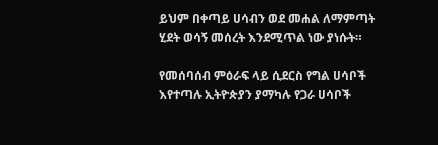ይህም በቀጣይ ሀሳብን ወደ መሐል ለማምጣት ሂደት ወሳኝ መሰረት እንደሚጥል ነው ያነሱት።

የመሰባሰብ ምዕራፍ ላይ ሲደርስ የግል ሀሳቦች እየተጣሉ ኢትዮጵያን ያማካሉ የጋራ ሀሳቦች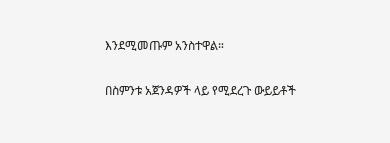እንደሚመጡም አንስተዋል።

በስምንቱ አጀንዳዎች ላይ የሚደረጉ ውይይቶች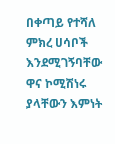በቀጣይ የተሻለ ምክረ ሀሳቦች እንደሚገኝባቸው ዋና ኮሚሽነሩ ያላቸውን እምነት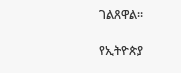ገልጸዋል።

የኢትዮጵያ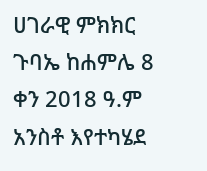ሀገራዊ ምክክር ጉባኤ ከሐምሌ 8 ቀን 2018 ዓ.ም አንስቶ እየተካሄደ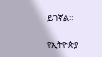ይገኛል።

የኢትዮጵያ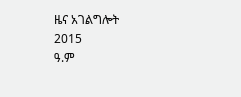ዜና አገልግሎት
2015
ዓ.ም